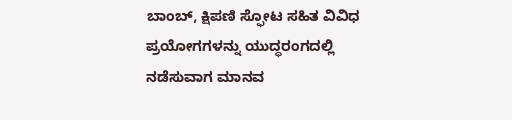ಬಾಂಬ್, ಕ್ಷಿಪಣಿ ಸ್ಫೋಟ ಸಹಿತ ವಿವಿಧ ಪ್ರಯೋಗಗಳನ್ನು ಯುದ್ಧರಂಗದಲ್ಲಿ ನಡೆಸುವಾಗ ಮಾನವ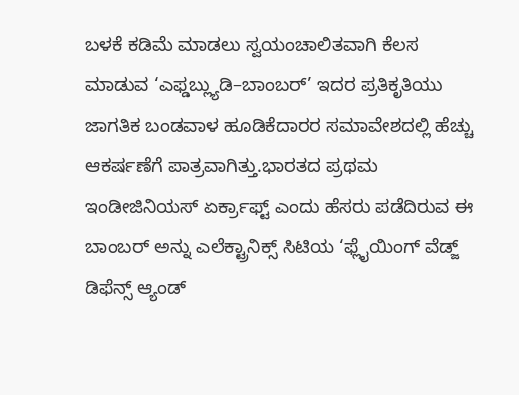ಬಳಕೆ ಕಡಿಮೆ ಮಾಡಲು ಸ್ವಯಂಚಾಲಿತವಾಗಿ ಕೆಲಸ ಮಾಡುವ ‘ಎಫ್ಡಬ್ಲ್ಯುಡಿ–ಬಾಂಬರ್’ ಇದರ ಪ್ರತಿಕೃತಿಯು ಜಾಗತಿಕ ಬಂಡವಾಳ ಹೂಡಿಕೆದಾರರ ಸಮಾವೇಶದಲ್ಲಿ ಹೆಚ್ಚು ಆಕರ್ಷಣೆಗೆ ಪಾತ್ರವಾಗಿತ್ತು.ಭಾರತದ ಪ್ರಥಮ ಇಂಡೀಜಿನಿಯಸ್ ಏರ್ಕ್ರಾಫ್ಟ್ ಎಂದು ಹೆಸರು ಪಡೆದಿರುವ ಈ ಬಾಂಬರ್ ಅನ್ನು ಎಲೆಕ್ಟ್ರಾನಿಕ್ಸ್ ಸಿಟಿಯ ‘ಫ್ಲೈಯಿಂಗ್ ವೆಡ್ಜ್ ಡಿಫೆನ್ಸ್ ಆ್ಯಂಡ್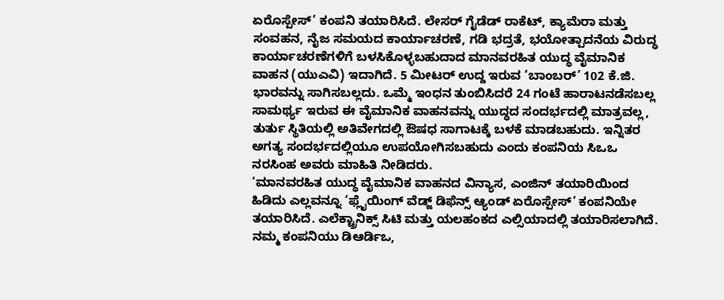ಏರೊಸ್ಪೇಸ್’ ಕಂಪನಿ ತಯಾರಿಸಿದೆ. ಲೇಸರ್ ಗೈಡೆಡ್ ರಾಕೆಟ್, ಕ್ಯಾಮೆರಾ ಮತ್ತು ಸಂವಹನ, ನೈಜ ಸಮಯದ ಕಾರ್ಯಾಚರಣೆ, ಗಡಿ ಭದ್ರತೆ, ಭಯೋತ್ಪಾದನೆಯ ವಿರುದ್ಧ ಕಾರ್ಯಾಚರಣೆಗಳಿಗೆ ಬಳಸಿಕೊಳ್ಳಬಹುದಾದ ಮಾನವರಹಿತ ಯುದ್ಧ ವೈಮಾನಿಕ ವಾಹನ (ಯುಎವಿ) ಇದಾಗಿದೆ. 5 ಮೀಟರ್ ಉದ್ದ ಇರುವ ‘ಬಾಂಬರ್’ 102 ಕೆ.ಜಿ. ಭಾರವನ್ನು ಸಾಗಿಸಬಲ್ಲದು. ಒಮ್ಮೆ ಇಂಧನ ತುಂಬಿಸಿದರೆ 24 ಗಂಟೆ ಹಾರಾಟನಡೆಸಬಲ್ಲ ಸಾಮರ್ಥ್ಯ ಇರುವ ಈ ವೈಮಾನಿಕ ವಾಹನವನ್ನು ಯುದ್ಧದ ಸಂದರ್ಭದಲ್ಲಿ ಮಾತ್ರವಲ್ಲ, ತುರ್ತು ಸ್ಥಿತಿಯಲ್ಲಿ ಅತಿವೇಗದಲ್ಲಿ ಔಷಧ ಸಾಗಾಟಕ್ಕೆ ಬಳಕೆ ಮಾಡಬಹುದು. ಇನ್ನಿತರ ಅಗತ್ಯ ಸಂದರ್ಭದಲ್ಲಿಯೂ ಉಪಯೋಗಿಸಬಹುದು ಎಂದು ಕಂಪನಿಯ ಸಿಒಒ ನರಸಿಂಹ ಅವರು ಮಾಹಿತಿ ನೀಡಿದರು.
‘ಮಾನವರಹಿತ ಯುದ್ಧ ವೈಮಾನಿಕ ವಾಹನದ ವಿನ್ಯಾಸ, ಎಂಜಿನ್ ತಯಾರಿಯಿಂದ ಹಿಡಿದು ಎಲ್ಲವನ್ನೂ ‘ಫ್ಲೈಯಿಂಗ್ ವೆಡ್ಜ್ ಡಿಫೆನ್ಸ್ ಆ್ಯಂಡ್ ಏರೊಸ್ಪೇಸ್’ ಕಂಪನಿಯೇ ತಯಾರಿಸಿದೆ. ಎಲೆಕ್ಟ್ರಾನಿಕ್ಸ್ ಸಿಟಿ ಮತ್ತು ಯಲಹಂಕದ ಎಲ್ಸಿಯಾದಲ್ಲಿ ತಯಾರಿಸಲಾಗಿದೆ. ನಮ್ಮ ಕಂಪನಿಯು ಡಿಆರ್ಡಿಒ,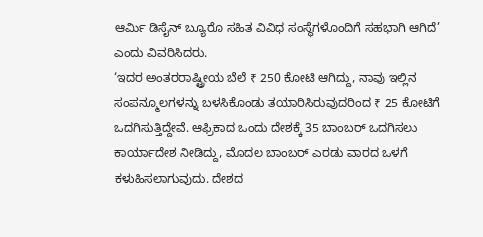ಆರ್ಮಿ ಡಿಸೈನ್ ಬ್ಯೂರೊ ಸಹಿತ ವಿವಿಧ ಸಂಸ್ಥೆಗಳೊಂದಿಗೆ ಸಹಭಾಗಿ ಆಗಿದೆ’ ಎಂದು ವಿವರಿಸಿದರು.
‘ಇದರ ಅಂತರರಾಷ್ಟ್ರೀಯ ಬೆಲೆ ₹ 250 ಕೋಟಿ ಆಗಿದ್ದು, ನಾವು ಇಲ್ಲಿನ ಸಂಪನ್ಮೂಲಗಳನ್ನು ಬಳಸಿಕೊಂಡು ತಯಾರಿಸಿರುವುದರಿಂದ ₹ 25 ಕೋಟಿಗೆ ಒದಗಿಸುತ್ತಿದ್ದೇವೆ. ಆಫ್ರಿಕಾದ ಒಂದು ದೇಶಕ್ಕೆ 35 ಬಾಂಬರ್ ಒದಗಿಸಲು ಕಾರ್ಯಾದೇಶ ನೀಡಿದ್ದು, ಮೊದಲ ಬಾಂಬರ್ ಎರಡು ವಾರದ ಒಳಗೆ ಕಳುಹಿಸಲಾಗುವುದು. ದೇಶದ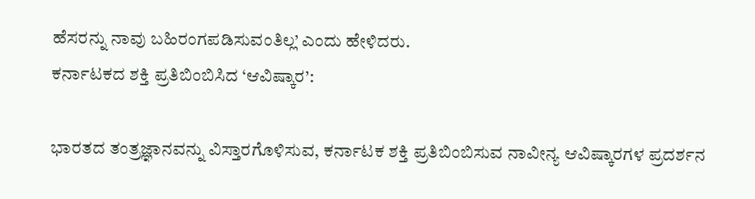ಹೆಸರನ್ನು ನಾವು ಬಹಿರಂಗಪಡಿಸುವಂತಿಲ್ಲ’ ಎಂದು ಹೇಳಿದರು.
ಕರ್ನಾಟಕದ ಶಕ್ತಿ ಪ್ರತಿಬಿಂಬಿಸಿದ ‘ಆವಿಷ್ಕಾರ’:

ಭಾರತದ ತಂತ್ರಜ್ಞಾನವನ್ನು ವಿಸ್ತಾರಗೊಳಿಸುವ, ಕರ್ನಾಟಕ ಶಕ್ತಿ ಪ್ರತಿಬಿಂಬಿಸುವ ನಾವೀನ್ಯ ಆವಿಷ್ಕಾರಗಳ ಪ್ರದರ್ಶನ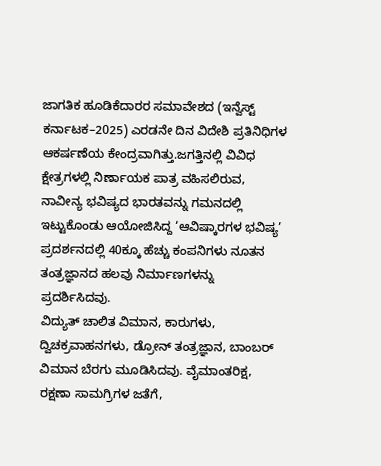ಜಾಗತಿಕ ಹೂಡಿಕೆದಾರರ ಸಮಾವೇಶದ (ಇನ್ವೆಸ್ಟ್ ಕರ್ನಾಟಕ–2025) ಎರಡನೇ ದಿನ ವಿದೇಶಿ ಪ್ರತಿನಿಧಿಗಳ ಆಕರ್ಷಣೆಯ ಕೇಂದ್ರವಾಗಿತ್ತು.ಜಗತ್ತಿನಲ್ಲಿ ವಿವಿಧ ಕ್ಷೇತ್ರಗಳಲ್ಲಿ ನಿರ್ಣಾಯಕ ಪಾತ್ರ ವಹಿಸಲಿರುವ, ನಾವೀನ್ಯ ಭವಿಷ್ಯದ ಭಾರತವನ್ನು ಗಮನದಲ್ಲಿ ಇಟ್ಟುಕೊಂಡು ಆಯೋಜಿಸಿದ್ದ ‘ಆವಿಷ್ಕಾರಗಳ ಭವಿಷ್ಯ’ ಪ್ರದರ್ಶನದಲ್ಲಿ 40ಕ್ಕೂ ಹೆಚ್ಚು ಕಂಪನಿಗಳು ನೂತನ ತಂತ್ರಜ್ಞಾನದ ಹಲವು ನಿರ್ಮಾಣಗಳನ್ನು ಪ್ರದರ್ಶಿಸಿದವು.
ವಿದ್ಯುತ್ ಚಾಲಿತ ವಿಮಾನ, ಕಾರುಗಳು, ದ್ವಿಚಕ್ರವಾಹನಗಳು, ಡ್ರೋನ್ ತಂತ್ರಜ್ಞಾನ, ಬಾಂಬರ್ ವಿಮಾನ ಬೆರಗು ಮೂಡಿಸಿದವು. ವೈಮಾಂತರಿಕ್ಷ, ರಕ್ಷಣಾ ಸಾಮಗ್ರಿಗಳ ಜತೆಗೆ,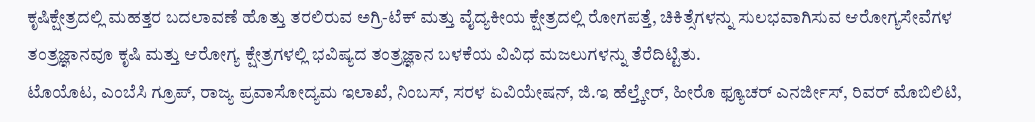ಕೃಷಿಕ್ಷೇತ್ರದಲ್ಲಿ ಮಹತ್ತರ ಬದಲಾವಣೆ ಹೊತ್ತು ತರಲಿರುವ ಅಗ್ರಿ-ಟೆಕ್ ಮತ್ತು ವೈದ್ಯಕೀಯ ಕ್ಷೇತ್ರದಲ್ಲಿ ರೋಗಪತ್ತೆ, ಚಿಕಿತ್ಸೆಗಳನ್ನು ಸುಲಭವಾಗಿಸುವ ಆರೋಗ್ಯಸೇವೆಗಳ ತಂತ್ರಜ್ಞಾನವೂ ಕೃಷಿ ಮತ್ತು ಆರೋಗ್ಯ ಕ್ಷೇತ್ರಗಳಲ್ಲಿ ಭವಿಷ್ಯದ ತಂತ್ರಜ್ಞಾನ ಬಳಕೆಯ ವಿವಿಧ ಮಜಲುಗಳನ್ನು ತೆರೆದಿಟ್ಟಿತು.
ಟೊಯೊಟ, ಎಂಬೆಸಿ ಗ್ರೂಪ್, ರಾಜ್ಯ ಪ್ರವಾಸೋದ್ಯಮ ಇಲಾಖೆ, ನಿಂಬಸ್, ಸರಳ ಏವಿಯೇಷನ್, ಜಿ.ಇ ಹೆಲ್ತ್ಕೇರ್, ಹೀರೊ ಫ್ಯೂಚರ್ ಎನರ್ಜೀಸ್, ರಿವರ್ ಮೊಬಿಲಿಟಿ,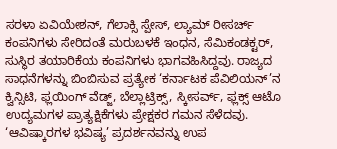ಸರಳಾ ಏವಿಯೇಶನ್, ಗೆಲಾಕ್ಸಿ ಸ್ಪೇಸ್, ಲ್ಯಾಮ್ ರೀಸರ್ಚ್ ಕಂಪನಿಗಳು ಸೇರಿದಂತೆ ಮರುಬಳಕೆ ಇಂಧನ, ಸೆಮಿಕಂಡಕ್ಟರ್, ಸುಸ್ಥಿರ ತಯಾರಿಕೆಯ ಕಂಪನಿಗಳು ಭಾಗವಹಿಸಿದ್ದವು. ರಾಜ್ಯದ ಸಾಧನೆಗಳನ್ನು ಬಿಂಬಿಸುವ ಪ್ರತ್ಯೇಕ ‘ಕರ್ನಾಟಕ ಪೆವಿಲಿಯನ್’ನ ಕ್ವಿನ್ಸಿಟಿ, ಫ್ಲಯಿಂಗ್ ವೆಡ್ಜ್, ಬೆಲ್ಲಾಟ್ರಿಕ್ಸ್, ಸ್ಕೀಸರ್ವ್, ಫ್ಲಕ್ಸ್ ಆಟೊ ಉದ್ಯಮಗಳ ಪ್ರಾತ್ಯಕ್ಷಿಕೆಗಳು ಪ್ರೇಕ್ಷಕರ ಗಮನ ಸೆಳೆದವು.
‘ಆವಿಷ್ಕಾರಗಳ ಭವಿಷ್ಯ’ ಪ್ರದರ್ಶನವನ್ನು ಉಪ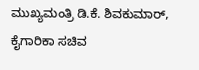ಮುಖ್ಯಮಂತ್ರಿ ಡಿ.ಕೆ. ಶಿವಕುಮಾರ್, ಕೈಗಾರಿಕಾ ಸಚಿವ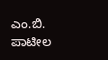ಎಂ.ಬಿ. ಪಾಟೀಲ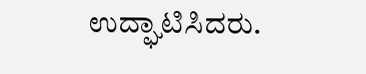ಉದ್ಘಾಟಿಸಿದರು.